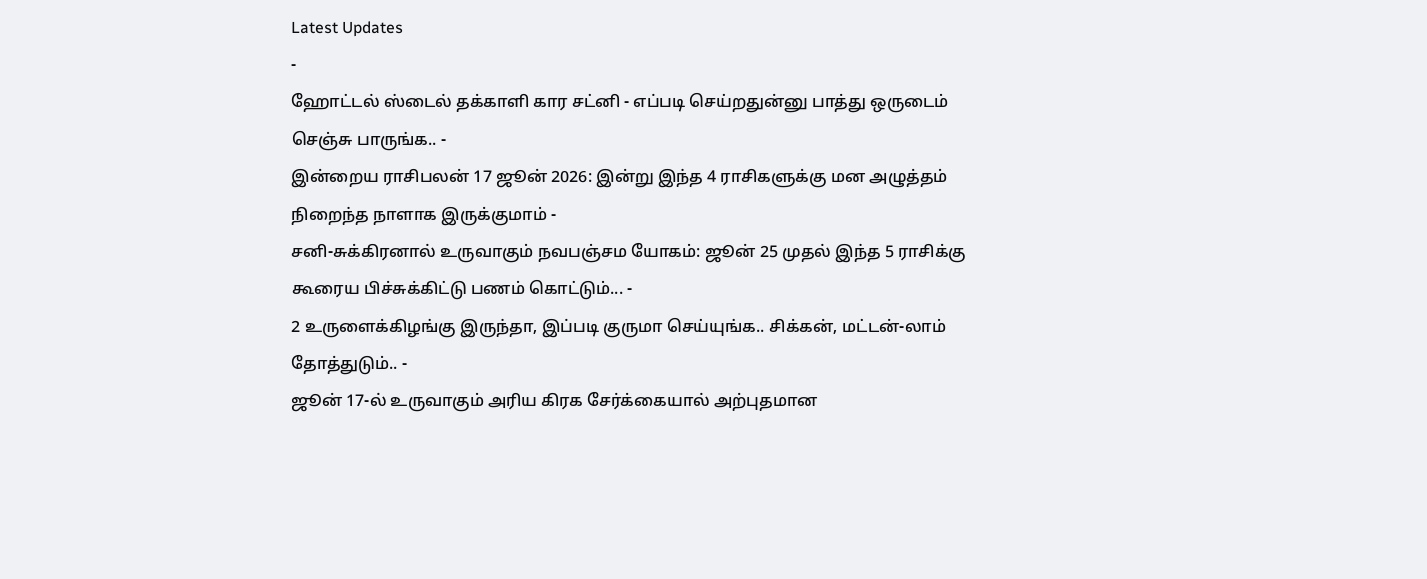Latest Updates
-
ஹோட்டல் ஸ்டைல் தக்காளி கார சட்னி - எப்படி செய்றதுன்னு பாத்து ஒருடைம் செஞ்சு பாருங்க.. -
இன்றைய ராசிபலன் 17 ஜூன் 2026: இன்று இந்த 4 ராசிகளுக்கு மன அழுத்தம் நிறைந்த நாளாக இருக்குமாம் -
சனி-சுக்கிரனால் உருவாகும் நவபஞ்சம யோகம்: ஜூன் 25 முதல் இந்த 5 ராசிக்கு கூரைய பிச்சுக்கிட்டு பணம் கொட்டும்... -
2 உருளைக்கிழங்கு இருந்தா, இப்படி குருமா செய்யுங்க.. சிக்கன், மட்டன்-லாம் தோத்துடும்.. -
ஜூன் 17-ல் உருவாகும் அரிய கிரக சேர்க்கையால் அற்புதமான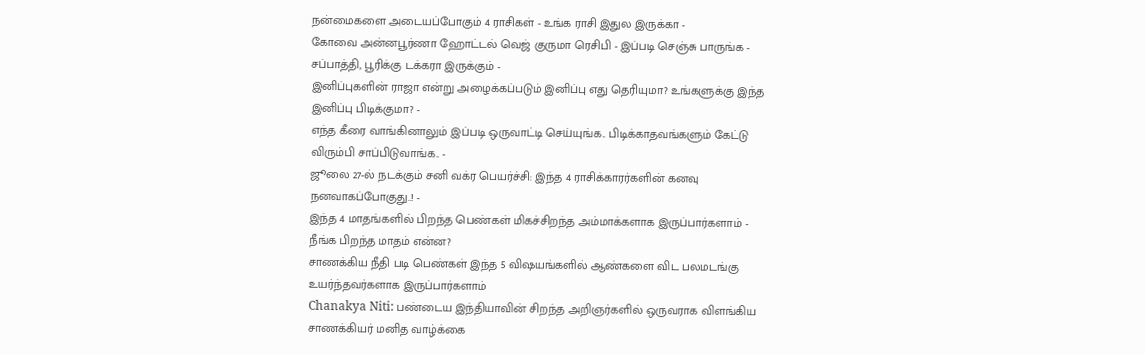நன்மைகளை அடையப்போகும் 4 ராசிகள் - உங்க ராசி இதுல இருக்கா -
கோவை அன்னபூர்ணா ஹோட்டல் வெஜ் குருமா ரெசிபி - இப்படி செஞ்சு பாருங்க - சப்பாத்தி, பூரிக்கு டக்கரா இருக்கும் -
இனிப்புகளின் ராஜா என்று அழைக்கப்படும் இனிப்பு எது தெரியுமா? உங்களுக்கு இந்த இனிப்பு பிடிக்குமா? -
எந்த கீரை வாங்கினாலும் இப்படி ஒருவாட்டி செய்யுங்க.. பிடிக்காதவங்களும் கேட்டு விரும்பி சாப்பிடுவாங்க.. -
ஜூலை 27-ல் நடக்கும் சனி வக்ர பெயர்ச்சி: இந்த 4 ராசிக்காரர்களின் கனவு நனவாகப்போகுது..! -
இந்த 4 மாதங்களில் பிறந்த பெண்கள் மிகச்சிறந்த அம்மாக்களாக இருப்பார்களாம் - நீங்க பிறந்த மாதம் என்ன?
சாணக்கிய நீதி படி பெண்கள் இந்த 5 விஷயங்களில் ஆண்களை விட பலமடங்கு உயர்ந்தவர்களாக இருப்பார்களாம்
Chanakya Niti: பண்டைய இந்தியாவின் சிறந்த அறிஞர்களில் ஒருவராக விளங்கிய சாணக்கியர் மனித வாழ்க்கை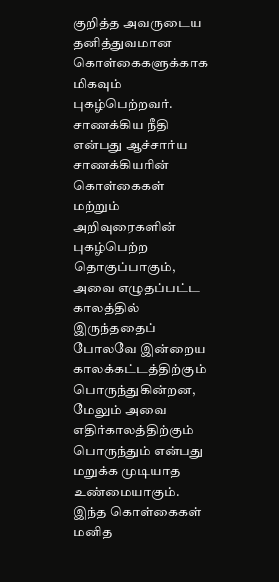குறித்த அவருடைய தனித்துவமான கொள்கைகளுக்காக மிகவும் புகழ்பெற்றவர். சாணக்கிய நீதி என்பது ஆச்சார்ய சாணக்கியரின் கொள்கைகள் மற்றும் அறிவுரைகளின் புகழ்பெற்ற தொகுப்பாகும், அவை எழுதப்பட்ட காலத்தில் இருந்ததைப் போலவே இன்றைய காலக்கட்டத்திற்கும் பொருந்துகின்றன, மேலும் அவை எதிர்காலத்திற்கும் பொருந்தும் என்பது மறுக்க முடியாத உண்மையாகும். இந்த கொள்கைகள் மனித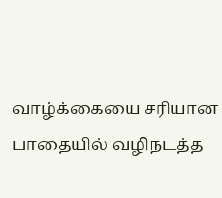வாழ்க்கையை சரியான பாதையில் வழிநடத்த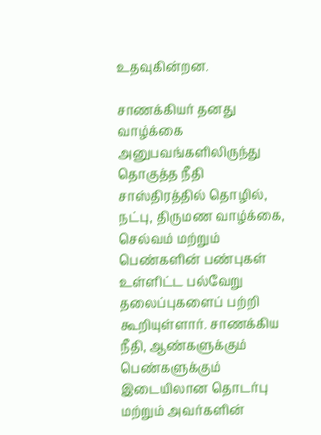உதவுகின்றன.

சாணக்கியர் தனது வாழ்க்கை அனுபவங்களிலிருந்து தொகுத்த நீதி சாஸ்திரத்தில் தொழில், நட்பு, திருமண வாழ்க்கை, செல்வம் மற்றும் பெண்களின் பண்புகள் உள்ளிட்ட பல்வேறு தலைப்புகளைப் பற்றி கூறியுள்ளார். சாணக்கிய நீதி, ஆண்களுக்கும் பெண்களுக்கும் இடையிலான தொடர்பு மற்றும் அவர்களின்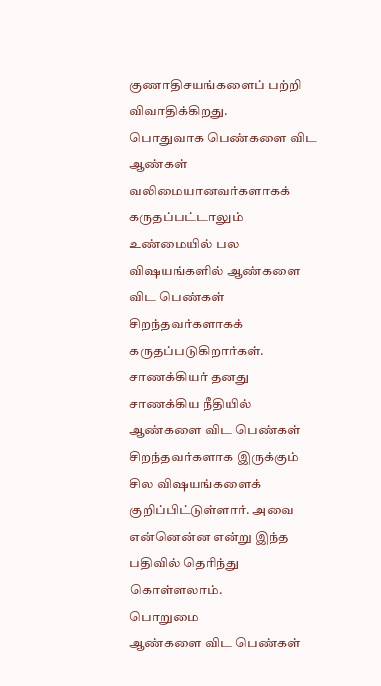குணாதிசயங்களைப் பற்றி விவாதிக்கிறது.
பொதுவாக பெண்களை விட ஆண்கள் வலிமையானவர்களாகக் கருதப்பட்டாலும் உண்மையில் பல விஷயங்களில் ஆண்களை விட பெண்கள் சிறந்தவர்களாகக் கருதப்படுகிறார்கள். சாணக்கியர் தனது சாணக்கிய நீதியில் ஆண்களை விட பெண்கள் சிறந்தவர்களாக இருக்கும் சில விஷயங்களைக் குறிப்பிட்டுள்ளார். அவை என்னென்ன என்று இந்த பதிவில் தெரிந்து கொள்ளலாம்.
பொறுமை
ஆண்களை விட பெண்கள்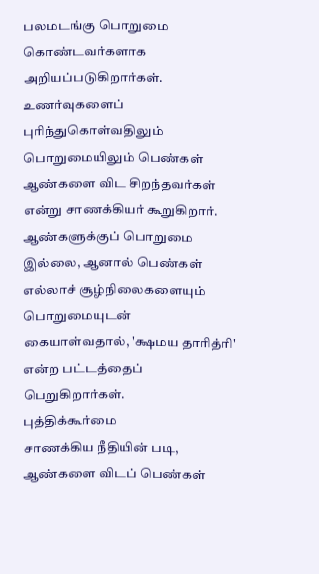பலமடங்கு பொறுமை கொண்டவர்களாக அறியப்படுகிறார்கள். உணர்வுகளைப் புரிந்துகொள்வதிலும் பொறுமையிலும் பெண்கள் ஆண்களை விட சிறந்தவர்கள் என்று சாணக்கியர் கூறுகிறார். ஆண்களுக்குப் பொறுமை இல்லை, ஆனால் பெண்கள் எல்லாச் சூழ்நிலைகளையும் பொறுமையுடன் கையாள்வதால், 'க்ஷமய தாரித்ரி' என்ற பட்டத்தைப் பெறுகிறார்கள்.
புத்திக்கூர்மை
சாணக்கிய நீதியின் படி, ஆண்களை விடப் பெண்கள்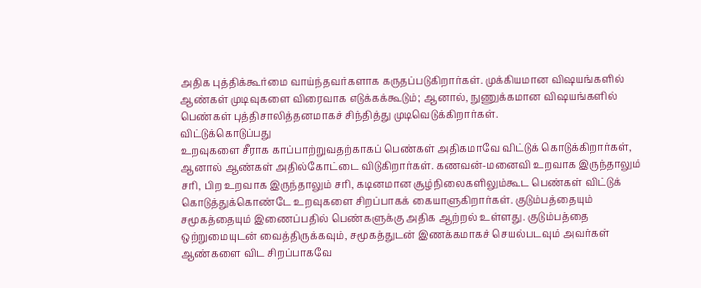அதிக புத்திக்கூர்மை வாய்ந்தவர்களாக கருதப்படுகிறார்கள். முக்கியமான விஷயங்களில் ஆண்கள் முடிவுகளை விரைவாக எடுக்கக்கூடும்; ஆனால், நுணுக்கமான விஷயங்களில் பெண்கள் புத்திசாலித்தனமாகச் சிந்தித்து முடிவெடுக்கிறார்கள்.
விட்டுக்கொடுப்பது
உறவுகளை சீராக காப்பாற்றுவதற்காகப் பெண்கள் அதிகமாவே விட்டுக் கொடுக்கிறார்கள், ஆனால் ஆண்கள் அதில்கோட்டை விடுகிறார்கள். கணவன்-மனைவி உறவாக இருந்தாலும் சரி, பிற உறவாக இருந்தாலும் சரி, கடினமான சூழ்நிலைகளிலும்கூட பெண்கள் விட்டுக் கொடுத்துக்கொண்டே உறவுகளை சிறப்பாகக் கையாளுகிறார்கள். குடும்பத்தையும் சமூகத்தையும் இணைப்பதில் பெண்களுக்கு அதிக ஆற்றல் உள்ளது. குடும்பத்தை ஒற்றுமையுடன் வைத்திருக்கவும், சமூகத்துடன் இணக்கமாகச் செயல்படவும் அவர்கள் ஆண்களை விட சிறப்பாகவே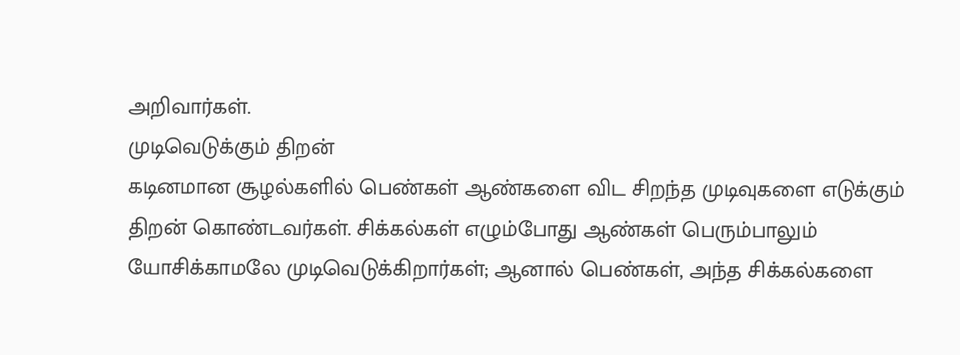அறிவார்கள்.
முடிவெடுக்கும் திறன்
கடினமான சூழல்களில் பெண்கள் ஆண்களை விட சிறந்த முடிவுகளை எடுக்கும் திறன் கொண்டவர்கள். சிக்கல்கள் எழும்போது ஆண்கள் பெரும்பாலும் யோசிக்காமலே முடிவெடுக்கிறார்கள்; ஆனால் பெண்கள், அந்த சிக்கல்களை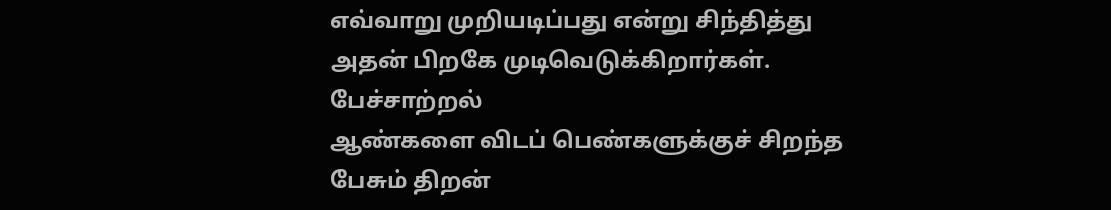எவ்வாறு முறியடிப்பது என்று சிந்தித்து அதன் பிறகே முடிவெடுக்கிறார்கள்.
பேச்சாற்றல்
ஆண்களை விடப் பெண்களுக்குச் சிறந்த பேசும் திறன்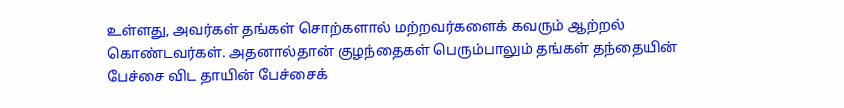உள்ளது, அவர்கள் தங்கள் சொற்களால் மற்றவர்களைக் கவரும் ஆற்றல் கொண்டவர்கள். அதனால்தான் குழந்தைகள் பெரும்பாலும் தங்கள் தந்தையின் பேச்சை விட தாயின் பேச்சைக்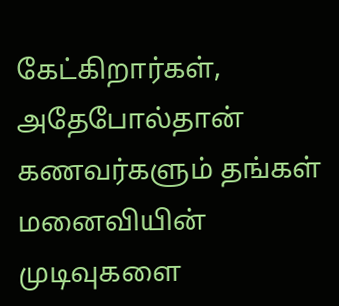கேட்கிறார்கள், அதேபோல்தான் கணவர்களும் தங்கள் மனைவியின் முடிவுகளை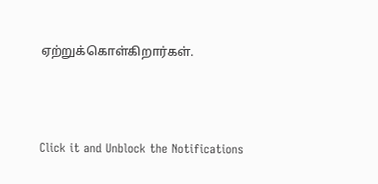ஏற்றுக்கொள்கிறார்கள்.



Click it and Unblock the Notifications